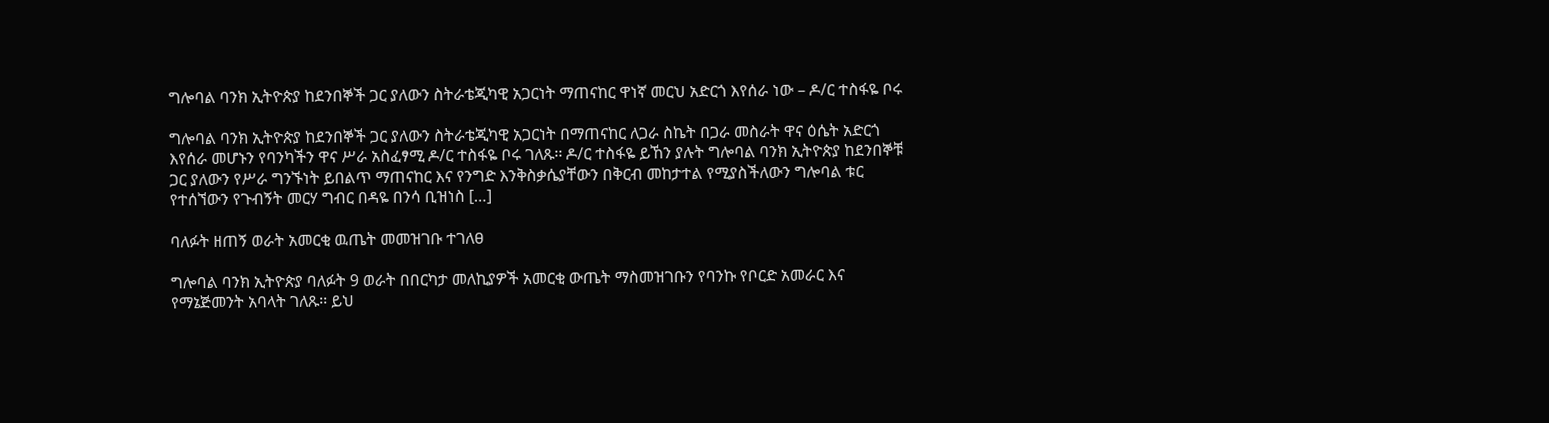ግሎባል ባንክ ኢትዮጵያ ከደንበኞች ጋር ያለውን ስትራቴጂካዊ አጋርነት ማጠናከር ዋነኛ መርህ አድርጎ እየሰራ ነው – ዶ/ር ተስፋዬ ቦሩ

ግሎባል ባንክ ኢትዮጵያ ከደንበኞች ጋር ያለውን ስትራቴጂካዊ አጋርነት በማጠናከር ለጋራ ስኬት በጋራ መስራት ዋና ዕሴት አድርጎ እየሰራ መሆኑን የባንካችን ዋና ሥራ አስፈፃሚ ዶ/ር ተስፋዬ ቦሩ ገለጹ፡፡ ዶ/ር ተስፋዬ ይኸን ያሉት ግሎባል ባንክ ኢትዮጵያ ከደንበኞቹ ጋር ያለውን የሥራ ግንኙነት ይበልጥ ማጠናከር እና የንግድ እንቅስቃሴያቸውን በቅርብ መከታተል የሚያስችለውን ግሎባል ቱር የተሰኘውን የጉብኝት መርሃ ግብር በዳዬ በንሳ ቢዝነስ […]

ባለፉት ዘጠኝ ወራት አመርቂ ዉጤት መመዝገቡ ተገለፀ

ግሎባል ባንክ ኢትዮጵያ ባለፉት 9 ወራት በበርካታ መለኪያዎች አመርቂ ውጤት ማስመዝገቡን የባንኩ የቦርድ አመራር እና የማኔጅመንት አባላት ገለጹ፡፡ ይህ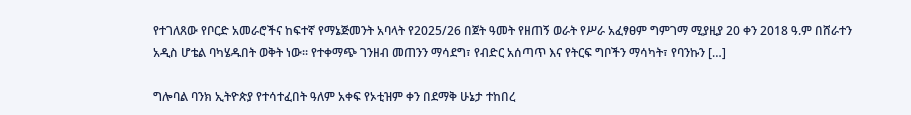የተገለጸው የቦርድ አመራሮችና ከፍተኛ የማኔጅመንት አባላት የ2025/26 በጀት ዓመት የዘጠኝ ወራት የሥራ አፈፃፀም ግምገማ ሚያዚያ 20 ቀን 2018 ዓ.ም በሸራተን አዲስ ሆቴል ባካሄዱበት ወቅት ነው፡፡ የተቀማጭ ገንዘብ መጠንን ማሳደግ፣ የብድር አሰጣጥ እና የትርፍ ግቦችን ማሳካት፣ የባንኩን […]

ግሎባል ባንክ ኢትዮጵያ የተሳተፈበት ዓለም አቀፍ የኦቲዝም ቀን በደማቅ ሁኔታ ተከበረ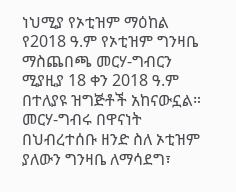ነህሚያ የኦቲዝም ማዕከል የ2018 ዓ.ም የኦቲዝም ግንዛቤ ማስጨበጫ መርሃ-ግብርን ሚያዚያ 18 ቀን 2018 ዓ.ም በተለያዩ ዝግጅቶች አከናውኗል። መርሃ-ግብሩ በዋናነት በህብረተሰቡ ዘንድ ስለ ኦቲዝም ያለውን ግንዛቤ ለማሳደግ፣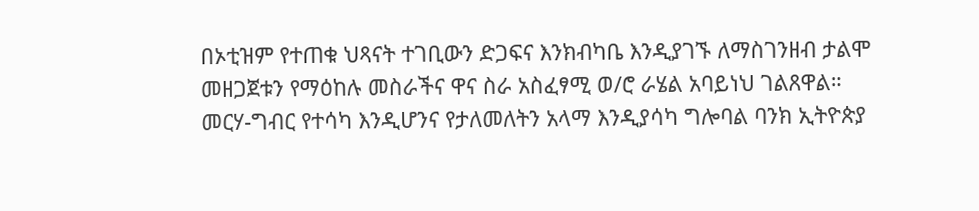በኦቲዝም የተጠቁ ህጻናት ተገቢውን ድጋፍና እንክብካቤ እንዲያገኙ ለማስገንዘብ ታልሞ መዘጋጀቱን የማዕከሉ መስራችና ዋና ስራ አስፈፃሚ ወ/ሮ ራሄል አባይነህ ገልጸዋል። መርሃ-ግብር የተሳካ እንዲሆንና የታለመለትን አላማ እንዲያሳካ ግሎባል ባንክ ኢትዮጵያ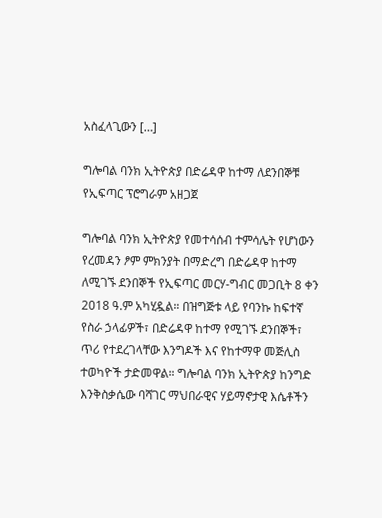አስፈላጊውን […]

ግሎባል ባንክ ኢትዮጵያ በድሬዳዋ ከተማ ለደንበኞቹ የኢፍጣር ፕሮግራም አዘጋጀ

ግሎባል ባንክ ኢትዮጵያ የመተሳሰብ ተምሳሌት የሆነውን የረመዳን ፆም ምክንያት በማድረግ በድሬዳዋ ከተማ ለሚገኙ ደንበኞች የኢፍጣር መርሃ-ግብር መጋቢት 8 ቀን 2018 ዓ.ም አካሂዷል። በዝግጅቱ ላይ የባንኩ ከፍተኛ የስራ ኃላፊዎች፣ በድሬዳዋ ከተማ የሚገኙ ደንበኞች፣ ጥሪ የተደረገላቸው እንግዶች እና የከተማዋ መጅሊስ ተወካዮች ታድመዋል። ግሎባል ባንክ ኢትዮጵያ ከንግድ እንቅስቃሴው ባሻገር ማህበራዊና ሃይማኖታዊ እሴቶችን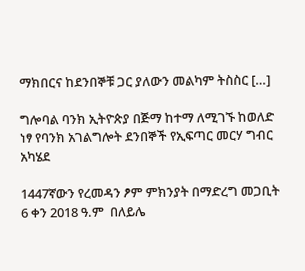ማክበርና ከደንበኞቹ ጋር ያለውን መልካም ትስስር […]

ግሎባል ባንክ ኢትዮጵያ በጅማ ከተማ ለሚገኙ ከወለድ ነፃ የባንክ አገልግሎት ደንበኞች የኢፍጣር መርሃ ግብር አካሄደ

1447ኛውን የረመዳን ፆም ምክንያት በማድረግ መጋቢት 6 ቀን 2018 ዓ.ም  በለይሌ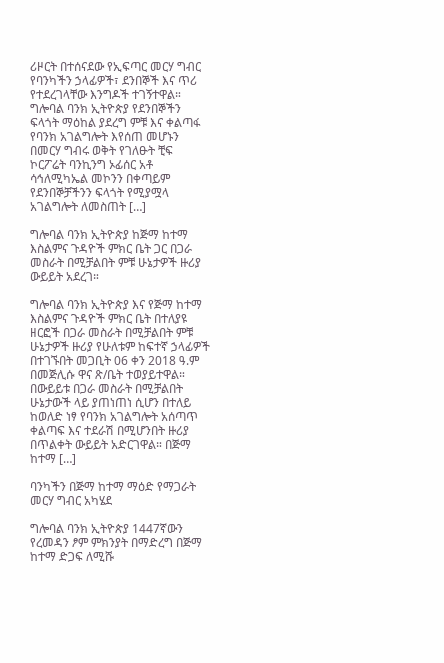ሪዞርት በተሰናደው የኢፍጣር መርሃ ግብር የባንካችን ኃላፊዎች፣ ደንበኞች እና ጥሪ የተደረገላቸው እንግዶች ተገኝተዋል። ግሎባል ባንክ ኢትዮጵያ የደንበኞችን ፍላጎት ማዕከል ያደረግ ምቹ እና ቀልጣፋ የባንክ አገልግሎት እየሰጠ መሆኑን በመርሃ ግብሩ ወቅት የገለፁት ቺፍ ኮርፖሬት ባንኪንግ ኦፊሰር አቶ ሳኅለሚካኤል መኮንን በቀጣይም የደንበኞቻችንን ፍላጎት የሚያሟላ አገልግሎት ለመስጠት […]

ግሎባል ባንክ ኢትዮጵያ ከጅማ ከተማ እስልምና ጉዳዮች ምክር ቤት ጋር በጋራ መስራት በሚቻልበት ምቹ ሁኔታዎች ዙሪያ ውይይት አደረገ።

ግሎባል ባንክ ኢትዮጵያ እና የጅማ ከተማ እስልምና ጉዳዮች ምክር ቤት በተለያዩ ዘርፎች በጋራ መስራት በሚቻልበት ምቹ ሁኔታዎች ዙሪያ የሁለቱም ከፍተኛ ኃላፊዎች በተገኙበት መጋቢት 06 ቀን 2018 ዓ.ም በመጅሊሱ ዋና ጽ/ቤት ተወያይተዋል። በውይይቱ በጋራ መስራት በሚቻልበት ሁኔታውች ላይ ያጠነጠነ ሲሆን በተለይ ከወለድ ነፃ የባንክ አገልግሎት አሰጣጥ ቀልጣፍ እና ተደራሽ በሚሆንበት ዙሪያ በጥልቀት ውይይት አድርገዋል። በጅማ ከተማ […]

ባንካችን በጅማ ከተማ ማዕድ የማጋራት መርሃ ግብር አካሄደ

ግሎባል ባንክ ኢትዮጵያ 1447ኛውን የረመዳን ፆም ምክንያት በማድረግ በጅማ ከተማ ድጋፍ ለሚሹ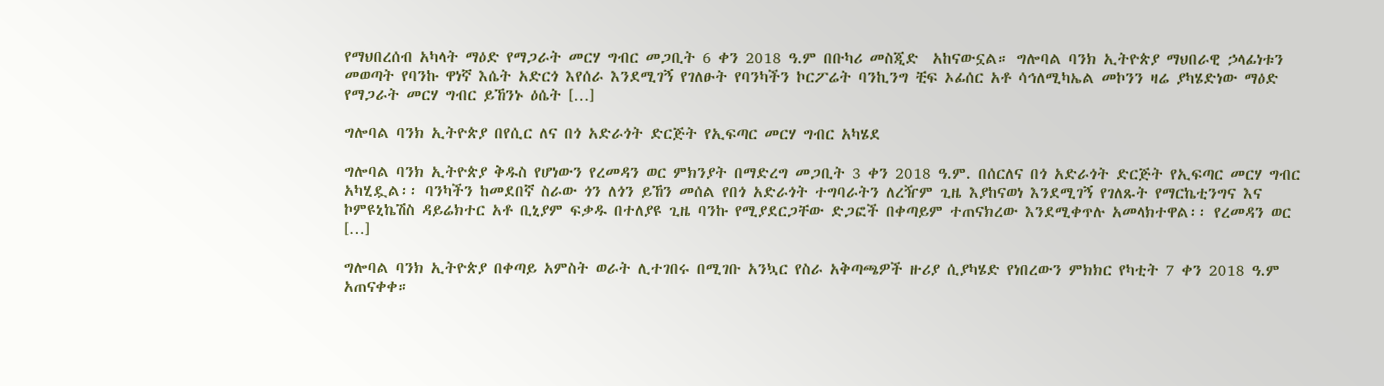የማህበረሰብ አካላት ማዕድ የማጋራት መርሃ ግብር መጋቢት 6 ቀን 2018 ዓ.ም በቡካሪ መስጂድ  አከናውኗል። ግሎባል ባንክ ኢትዮጵያ ማህበራዊ ኃላፊነቱን መወጣት የባንኩ ዋነኛ እሴት አድርጎ እየሰራ እንደሚገኝ የገለፁት የባንካችን ኮርፖሬት ባንኪንግ ቺፍ ኦፊሰር አቶ ሳኅለሚካኤል መኮንን ዛሬ ያካሄድነው ማዕድ የማጋራት መርሃ ግብር ይኸንኑ ዕሴት […]

ግሎባል ባንክ ኢትዮጵያ በየሲር ለና በጎ አድራጎት ድርጅት የኢፍጣር መርሃ ግብር አካሄደ

ግሎባል ባንክ ኢትዮጵያ ቅዱስ የሆነውን የረመዳን ወር ምክንያት በማድረግ መጋቢት 3 ቀን 2018 ዓ.ም. በሰርለና በጎ አድራጎት ድርጅት የኢፍጣር መርሃ ግብር አካሂዷል፡፡ ባንካችን ከመደበኛ ስራው ጎን ለጎን ይኸን መሰል የበጎ አድራጎት ተግባራትን ለረዥም ጊዜ እያከናወነ እንደሚገኝ የገለጹት የማርኬቲንግና እና ኮምዩኒኬሽስ ዳይሬክተር አቶ ቢኒያም ፍቃዱ በተለያዩ ጊዜ ባንኩ የሚያደርጋቸው ድጋፎች በቀጣይም ተጠናክረው እንደሚቀጥሉ አመላክተዋል፡፡ የረመዳን ወር […]

ግሎባል ባንክ ኢትዮጵያ በቀጣይ አምስት ወራት ሊተገበሩ በሚገቡ አንኳር የስራ አቅጣጫዎች ዙሪያ ሲያካሄድ የነበረውን ምክክር የካቲት 7 ቀን 2018 ዓ.ም አጠናቀቀ።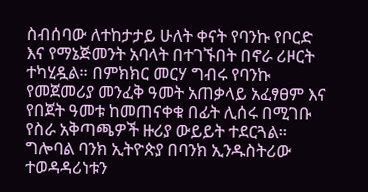ስብሰባው ለተከታታይ ሁለት ቀናት የባንኩ የቦርድ እና የማኔጅመንት አባላት በተገኙበት በኖራ ሪዞርት ተካሂዷል። በምክክር መርሃ ግብሩ የባንኩ የመጀመሪያ መንፈቅ ዓመት አጠቃላይ አፈፃፀም እና የበጀት ዓመቱ ከመጠናቀቁ በፊት ሊሰሩ በሚገቡ የስራ አቅጣጫዎች ዙሪያ ውይይት ተደርጓል። ግሎባል ባንክ ኢትዮጵያ በባንክ ኢንዱስትሪው ተወዳዳሪነቱን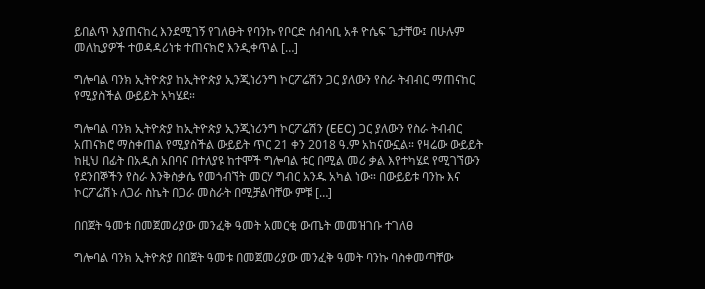ይበልጥ እያጠናከረ እንደሚገኝ የገለፁት የባንኩ የቦርድ ሰብሳቢ አቶ ዮሴፍ ጌታቸው፤ በሁሉም መለኪያዎች ተወዳዳሪነቱ ተጠናክሮ እንዲቀጥል […]

ግሎባል ባንክ ኢትዮጵያ ከኢትዮጵያ ኢንጂነሪንግ ኮርፖሬሽን ጋር ያለውን የስራ ትብብር ማጠናከር የሚያስችል ውይይት አካሄደ።

ግሎባል ባንክ ኢትዮጵያ ከኢትዮጵያ ኢንጂነሪንግ ኮርፖሬሽን (EEC) ጋር ያለውን የስራ ትብብር አጠናክሮ ማስቀጠል የሚያስችል ውይይት ጥር 21 ቀን 2018 ዓ.ም አከናውኗል። የዛሬው ውይይት ከዚህ በፊት በአዲስ አበባና በተለያዩ ከተሞች ግሎባል ቱር በሚል መሪ ቃል እየተካሄደ የሚገኘውን የደንበኞችን የስራ እንቅስቃሴ የመጎብኘት መርሃ ግብር አንዱ አካል ነው። በውይይቱ ባንኩ እና ኮርፖሬሽኑ ለጋራ ስኬት በጋራ መስራት በሚቻልባቸው ምቹ […]

በበጀት ዓመቱ በመጀመሪያው መንፈቅ ዓመት አመርቂ ውጤት መመዝገቡ ተገለፀ

ግሎባል ባንክ ኢትዮጵያ በበጀት ዓመቱ በመጀመሪያው መንፈቅ ዓመት ባንኩ ባስቀመጣቸው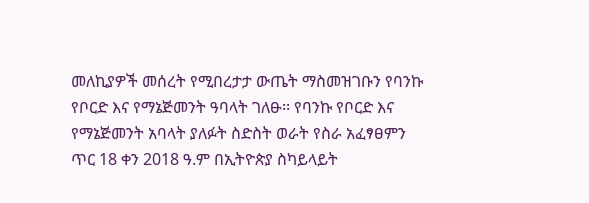መለኪያዎች መሰረት የሚበረታታ ውጤት ማስመዝገቡን የባንኩ የቦርድ እና የማኔጅመንት ዓባላት ገለፁ፡፡ የባንኩ የቦርድ እና የማኔጅመንት አባላት ያለፉት ስድስት ወራት የስራ አፈፃፀምን ጥር 18 ቀን 2018 ዓ.ም በኢትዮጵያ ስካይላይት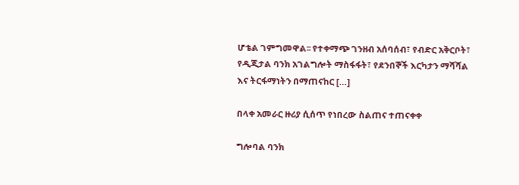ሆቴል ገምግመዋል፡፡ የተቀማጭ ገንዘብ አሰባሰብ፣ የብድር አቅርቦት፣ የዲጂታል ባንክ አገልግሎት ማስፋፋት፣ የደንበኞች እርካታን ማሻሻል እና ትርፋማነትን በማጠናከር […]

በላቀ አመራር ዙሪያ ሲሰጥ የነበረው ስልጠና ተጠናቀቀ

ግሎባል ባንክ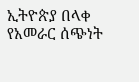ኢትዮጵያ በላቀ የአመራር ሰጭነት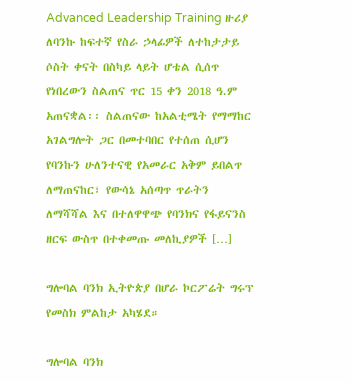Advanced Leadership Training ዙሪያ ለባንኩ ከፍተኛ የስራ ኃላፊዎች ለተከታታይ ሶስት ቀናት በስካይ ላይት ሆቴል ሲሰጥ የነበረውን ስልጠና ጥር 15 ቀን 2018 ዓ.ም አጠናቋል፡፡ ስልጠናው ከአልቲሜት የማማከር አገልግሎት ጋር በመተባበር የተሰጠ ሲሆን የባንኩን ሁለንተናዊ የአመራር አቅም ይበልጥ ለማጠናከር፣ የውሳኔ አሰጣጥ ጥራትን ለማሻሻል እና በተለዋዋጭ የባንክና የፋይናንስ ዘርፍ ውስጥ በተቀመጡ መለኪያዎች […]

ግሎባል ባንክ ኢትዮጵያ በሆራ ኮርፖሬት ግሩፕ የመስክ ምልከታ አካሄደ።

ግሎባል ባንክ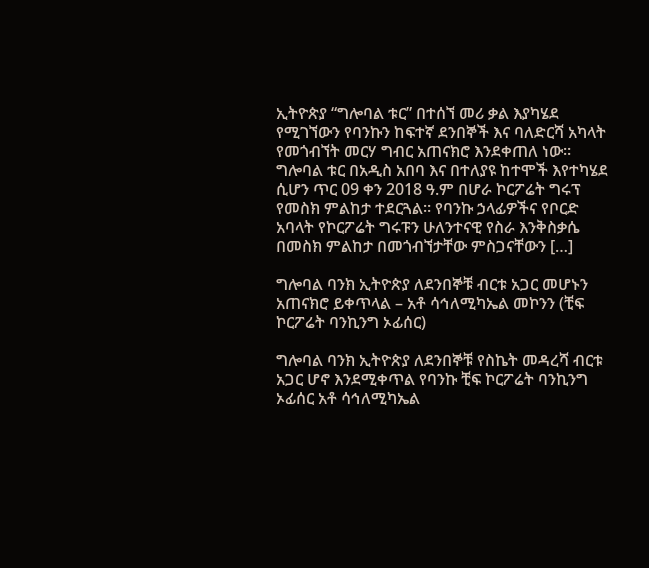ኢትዮጵያ “ግሎባል ቱር” በተሰኘ መሪ ቃል እያካሄደ የሚገኘውን የባንኩን ከፍተኛ ደንበኞች እና ባለድርሻ አካላት የመጎብኘት መርሃ ግብር አጠናክሮ እንደቀጠለ ነው። ግሎባል ቱር በአዲስ አበባ እና በተለያዩ ከተሞች እየተካሄደ ሲሆን ጥር 09 ቀን 2018 ዓ.ም በሆራ ኮርፖሬት ግሩፕ የመስክ ምልከታ ተደርጓል። የባንኩ ኃላፊዎችና የቦርድ አባላት የኮርፖሬት ግሩፑን ሁለንተናዊ የስራ እንቅስቃሴ በመስክ ምልከታ በመጎብኘታቸው ምስጋናቸውን […]

ግሎባል ባንክ ኢትዮጵያ ለደንበኞቹ ብርቱ አጋር መሆኑን አጠናክሮ ይቀጥላል – አቶ ሳኅለሚካኤል መኮንን (ቺፍ ኮርፖሬት ባንኪንግ ኦፊሰር)

ግሎባል ባንክ ኢትዮጵያ ለደንበኞቹ የስኬት መዳረሻ ብርቱ አጋር ሆኖ እንደሚቀጥል የባንኩ ቺፍ ኮርፖሬት ባንኪንግ ኦፊሰር አቶ ሳኅለሚካኤል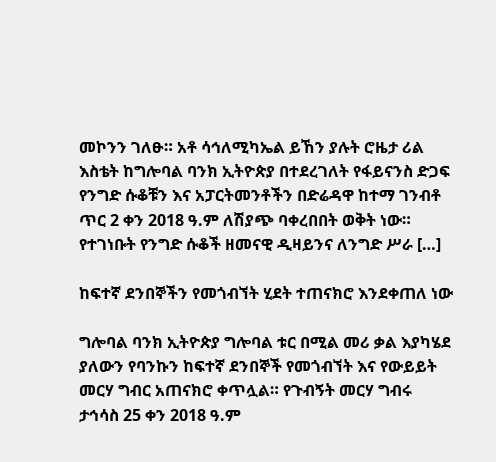መኮንን ገለፁ። አቶ ሳኅለሚካኤል ይኸን ያሉት ሮዜታ ሪል እስቴት ከግሎባል ባንክ ኢትዮጵያ በተደረገለት የፋይናንስ ድጋፍ የንግድ ሱቆቹን እና አፓርትመንቶችን በድሬዳዋ ከተማ ገንብቶ ጥር 2 ቀን 2018 ዓ.ም ለሽያጭ ባቀረበበት ወቅት ነው። የተገነቡት የንግድ ሱቆች ዘመናዊ ዲዛይንና ለንግድ ሥራ […]

ከፍተኛ ደንበኞችን የመጎብኘት ሂደት ተጠናክሮ እንደቀጠለ ነው

ግሎባል ባንክ ኢትዮጵያ ግሎባል ቱር በሚል መሪ ቃል እያካሄደ ያለውን የባንኩን ከፍተኛ ደንበኞች የመጎብኘት እና የውይይት መርሃ ግብር አጠናክሮ ቀጥሏል። የጉብኝት መርሃ ግብሩ ታኅሳስ 25 ቀን 2018 ዓ.ም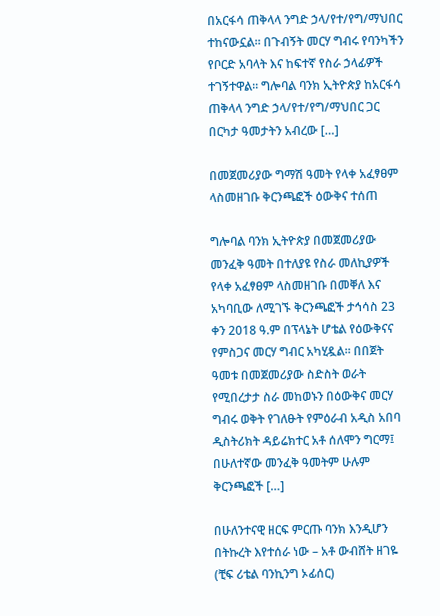በአርፋሳ ጠቅላላ ንግድ ኃላ/የተ/የግ/ማህበር ተከናውኗል። በጉብኝት መርሃ ግብሩ የባንካችን የቦርድ አባላት እና ከፍተኛ የስራ ኃላፊዎች ተገኝተዋል። ግሎባል ባንክ ኢትዮጵያ ከአርፋሳ ጠቅላላ ንግድ ኃላ/የተ/የግ/ማህበር ጋር በርካታ ዓመታትን አብረው […]

በመጀመሪያው ግማሽ ዓመት የላቀ አፈፃፀም ላስመዘገቡ ቅርንጫፎች ዕውቅና ተሰጠ

ግሎባል ባንክ ኢትዮጵያ በመጀመሪያው መንፈቅ ዓመት በተለያዩ የስራ መለኪያዎች የላቀ አፈፃፀም ላስመዘገቡ በመቐለ እና አካባቢው ለሚገኙ ቅርንጫፎች ታኅሳስ 23 ቀን 2018 ዓ.ም በፕላኔት ሆቴል የዕውቅናና የምስጋና መርሃ ግብር አካሂዷል። በበጀት ዓመቱ በመጀመሪያው ስድስት ወራት የሚበረታታ ስራ መከወኑን በዕውቅና መርሃ ግብሩ ወቅት የገለፁት የምዕራብ አዲስ አበባ ዲስትሪክት ዳይሬክተር አቶ ሰለሞን ግርማ፤ በሁለተኛው መንፈቅ ዓመትም ሁሉም ቅርንጫፎች […]

በሁለንተናዊ ዘርፍ ምርጡ ባንክ እንዲሆን በትኩረት እየተሰራ ነው – አቶ ውብሸት ዘገዬ (ቺፍ ሪቴል ባንኪንግ ኦፊሰር)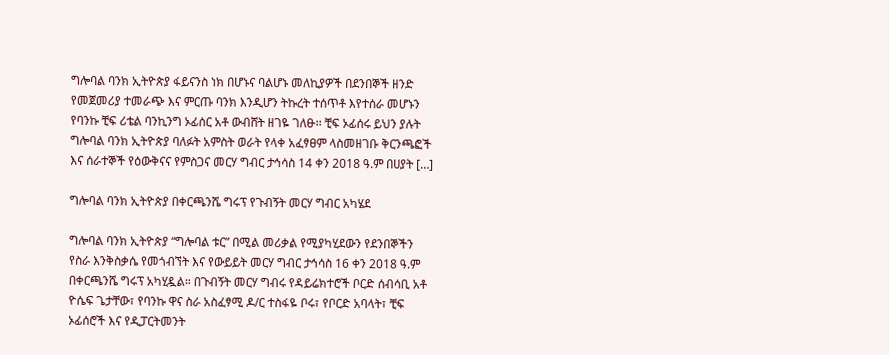ግሎባል ባንክ ኢትዮጵያ ፋይናንስ ነክ በሆኑና ባልሆኑ መለኪያዎች በደንበኞች ዘንድ የመጀመሪያ ተመራጭ እና ምርጡ ባንክ እንዲሆን ትኩረት ተሰጥቶ እየተሰራ መሆኑን የባንኩ ቺፍ ሪቴል ባንኪንግ ኦፊሰር አቶ ውብሸት ዘገዬ ገለፁ፡፡ ቺፍ ኦፊሰሩ ይህን ያሉት ግሎባል ባንክ ኢትዮጵያ ባለፉት አምስት ወራት የላቀ አፈፃፀም ላስመዘገቡ ቅርንጫፎች እና ሰራተኞች የዕውቅናና የምስጋና መርሃ ግብር ታኅሳስ 14 ቀን 2018 ዓ.ም በሀያት […]

ግሎባል ባንክ ኢትዮጵያ በቀርጫንሼ ግሩፕ የጉብኝት መርሃ ግብር አካሄደ

ግሎባል ባንክ ኢትዮጵያ “ግሎባል ቱር” በሚል መሪቃል የሚያካሂደውን የደንበኞችን የስራ እንቅስቃሴ የመጎብኘት እና የውይይት መርሃ ግብር ታኅሳስ 16 ቀን 2018 ዓ.ም በቀርጫንሼ ግሩፕ አካሂዷል። በጉብኝት መርሃ ግብሩ የዳይሬክተሮች ቦርድ ሰብሳቢ አቶ ዮሴፍ ጌታቸው፣ የባንኩ ዋና ስራ አስፈፃሚ ዶ/ር ተስፋዬ ቦሩ፣ የቦርድ አባላት፣ ቺፍ ኦፊሰሮች እና የዲፓርትመንት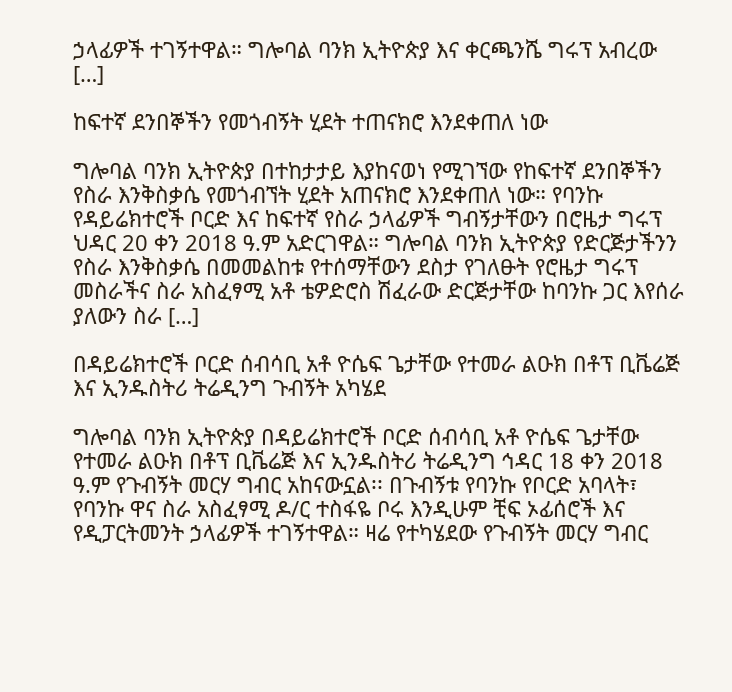ኃላፊዎች ተገኝተዋል። ግሎባል ባንክ ኢትዮጵያ እና ቀርጫንሼ ግሩፕ አብረው […]

ከፍተኛ ደንበኞችን የመጎብኝት ሂደት ተጠናክሮ እንደቀጠለ ነው

ግሎባል ባንክ ኢትዮጵያ በተከታታይ እያከናወነ የሚገኘው የከፍተኛ ደንበኞችን የስራ እንቅስቃሴ የመጎብኘት ሂደት አጠናክሮ እንደቀጠለ ነው። የባንኩ የዳይሬክተሮች ቦርድ እና ከፍተኛ የስራ ኃላፊዎች ግብኝታቸውን በሮዜታ ግሩፕ ህዳር 20 ቀን 2018 ዓ.ም አድርገዋል። ግሎባል ባንክ ኢትዮጵያ የድርጅታችንን የስራ እንቅስቃሴ በመመልከቱ የተሰማቸውን ደስታ የገለፁት የሮዜታ ግሩፕ መስራችና ስራ አስፈፃሚ አቶ ቴዎድሮስ ሽፈራው ድርጅታቸው ከባንኩ ጋር እየሰራ ያለውን ስራ […]

በዳይሬክተሮች ቦርድ ሰብሳቢ አቶ ዮሴፍ ጌታቸው የተመራ ልዑክ በቶፕ ቢቬሬጅ እና ኢንዱስትሪ ትሬዲንግ ጉብኝት አካሄደ

ግሎባል ባንክ ኢትዮጵያ በዳይሬክተሮች ቦርድ ሰብሳቢ አቶ ዮሴፍ ጌታቸው የተመራ ልዑክ በቶፕ ቢቬሬጅ እና ኢንዱስትሪ ትሬዲንግ ኅዳር 18 ቀን 2018 ዓ.ም የጉብኝት መርሃ ግብር አከናውኗል፡፡ በጉብኝቱ የባንኩ የቦርድ አባላት፣ የባንኩ ዋና ስራ አስፈፃሚ ዶ/ር ተስፋዬ ቦሩ እንዲሁም ቺፍ ኦፊሰሮች እና የዲፓርትመንት ኃላፊዎች ተገኝተዋል። ዛሬ የተካሄደው የጉብኝት መርሃ ግብር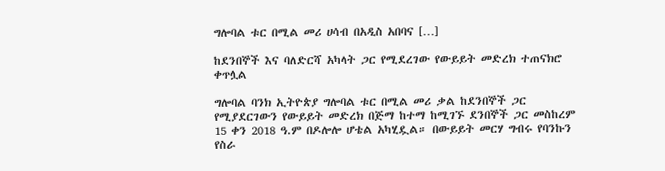ግሎባል ቱር በሚል መሪ ሀሳብ በአዲስ አበባና […]

ከደንበኞች እና ባለድርሻ አካላት ጋር የሚደረገው የውይይት መድረክ ተጠናክሮ ቀጥሏል

ግሎባል ባንክ ኢትዮጵያ ግሎባል ቱር በሚል መሪ ቃል ከደንበኞች ጋር የሚያደርገውን የውይይት መድረክ በጅማ ከተማ ከሚገኙ ደንበኞች ጋር መስከረም 15 ቀን 2018 ዓ.ም በዶሎሎ ሆቴል አካሂዷል። በውይይት መርሃ ግብሩ የባንኩን የስራ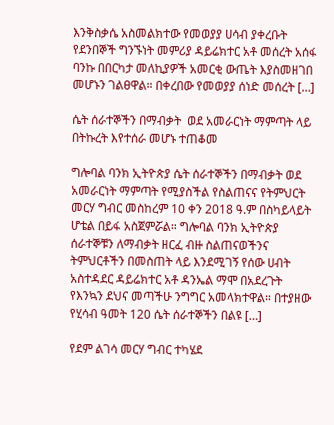እንቅስቃሴ አስመልክተው የመወያያ ሀሳብ ያቀረቡት የደንበኞች ግንኙነት መምሪያ ዳይሬክተር አቶ መሰረት አሰፋ ባንኩ በበርካታ መለኪያዎች አመርቂ ውጤት እያስመዘገበ መሆኑን ገልፀዋል። በቀረበው የመወያያ ሰነድ መሰረት […]

ሴት ሰራተኞችን በማብቃት  ወደ አመራርነት ማምጣት ላይ በትኩረት እየተሰራ መሆኑ ተጠቆመ

ግሎባል ባንክ ኢትዮጵያ ሴት ሰራተኞችን በማብቃት ወደ አመራርነት ማምጣት የሚያስችል የስልጠናና የትምህርት መርሃ ግብር መስከረም 10 ቀን 2018 ዓ.ም በስካይላይት ሆቴል በይፋ አስጀምሯል። ግሎባል ባንክ ኢትዮጵያ ሰራተኞቹን ለማብቃት ዘርፈ ብዙ ስልጠናወችንና ትምህርቶችን በመስጠት ላይ እንደሚገኝ የሰው ሀብት አስተዳደር ዳይሬክተር አቶ ዳንኤል ማሞ በአደረጉት የእንኳን ደህና መጣችሁ ንግግር አመላክተዋል። በተያዘው የሂሳብ ዓመት 120 ሴት ሰራተኞችን በልዩ […]

የደም ልገሳ መርሃ ግብር ተካሄደ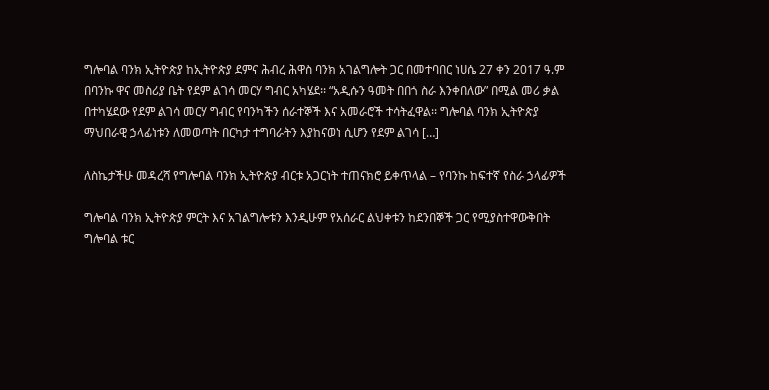ግሎባል ባንክ ኢትዮጵያ ከኢትዮጵያ ደምና ሕብረ ሕዋስ ባንክ አገልግሎት ጋር በመተባበር ነሀሴ 27 ቀን 2017 ዓ.ም በባንኩ ዋና መስሪያ ቤት የደም ልገሳ መርሃ ግብር አካሄደ፡፡ “አዲሱን ዓመት በበጎ ስራ እንቀበለው” በሚል መሪ ቃል በተካሄደው የደም ልገሳ መርሃ ግብር የባንካችን ሰራተኞች እና አመራሮች ተሳትፈዋል፡፡ ግሎባል ባንክ ኢትዮጵያ ማህበራዊ ኃላፊነቱን ለመወጣት በርካታ ተግባራትን እያከናወነ ሲሆን የደም ልገሳ […]

ለስኬታችሁ መዳረሻ የግሎባል ባንክ ኢትዮጵያ ብርቱ አጋርነት ተጠናክሮ ይቀጥላል – የባንኩ ከፍተኛ የስራ ኃላፊዎች

ግሎባል ባንክ ኢትዮጵያ ምርት እና አገልግሎቱን እንዲሁም የአሰራር ልህቀቱን ከደንበኞች ጋር የሚያስተዋውቅበት ግሎባል ቱር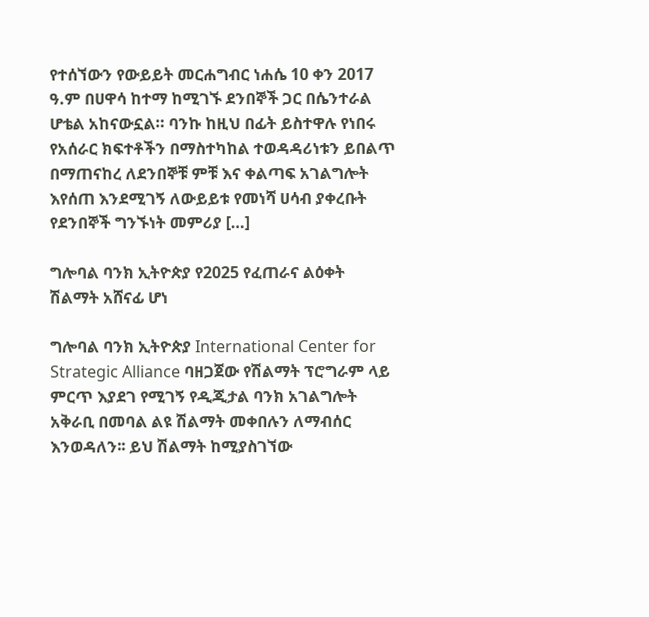የተሰኘውን የውይይት መርሐግብር ነሐሴ 10 ቀን 2017 ዓ.ም በሀዋሳ ከተማ ከሚገኙ ደንበኞች ጋር በሴንተራል ሆቴል አከናውኗል። ባንኩ ከዚህ በፊት ይስተዋሉ የነበሩ የአሰራር ክፍተቶችን በማስተካከል ተወዳዳሪነቱን ይበልጥ በማጠናከረ ለደንበኞቹ ምቹ እና ቀልጣፍ አገልግሎት እየሰጠ እንደሚገኝ ለውይይቱ የመነሻ ሀሳብ ያቀረቡት የደንበኞች ግንኙነት መምሪያ […]

ግሎባል ባንክ ኢትዮጵያ የ2025 የፈጠራና ልዕቀት ሽልማት አሸናፊ ሆነ

ግሎባል ባንክ ኢትዮጵያ International Center for Strategic Alliance ባዘጋጀው የሽልማት ፕሮግራም ላይ ምርጥ እያደገ የሚገኝ የዲጂታል ባንክ አገልግሎት አቅራቢ በመባል ልዩ ሽልማት መቀበሉን ለማብሰር እንወዳለን፡፡ ይህ ሽልማት ከሚያስገኘው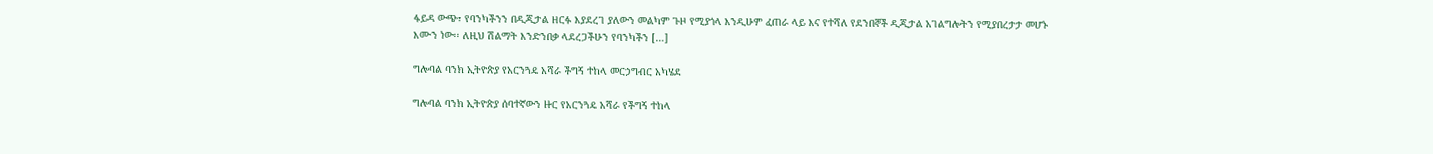ፋይዳ ውጭ፣ የባንካችንን በዲጂታል ዘርፉ እያደረገ ያለውን መልካም ጉዞ የሚያጎላ እንዲሁም ፈጠራ ላይ እና የተሻለ የደንበኞች ዲጂታል አገልግሎትን የሚያበረታታ መሆኑ እሙን ነው፡፡ ለዚህ ሽልማት እንድንበቃ ላደረጋችሁን የባንካችን […]

ግሎባል ባንክ ኢትዮጵያ የአርንጓዴ አሻራ ችግኝ ተከላ መርኃግብር አካሄደ

ግሎባል ባንክ ኢትዮጵያ ሰባተኛውን ዙር የአርንጓዴ አሻራ የችግኝ ተከላ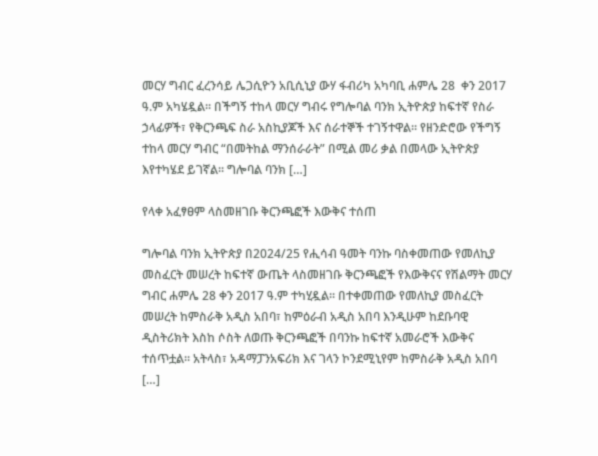መርሃ ግብር ፈረንሳይ ሌጋሲዮን አቢሲኒያ ውሃ ፋብሪካ አካባቢ ሐምሌ 28  ቀን 2017 ዓ.ም አካሄዷል፡፡ በችግኝ ተከላ መርሃ ግብሩ የግሎባል ባንክ ኢትዮጵያ ከፍተኛ የስራ ኃላፊዎች፣ የቅርንጫፍ ስራ አስኪያጆች እና ሰራተኞች ተገኝተዋል። የዘንድሮው የችግኝ ተከላ መርሃ ግብር “በመትከል ማንሰራራት” በሚል መሪ ቃል በመላው ኢትዮጵያ እየተካሄደ ይገኛል፡፡ ግሎባል ባንክ […]

የላቀ አፈፃፀም ላስመዘገቡ ቅርንጫፎች እውቅና ተሰጠ

ግሎባል ባንክ ኢትዮጵያ በ2024/25 የሒሳብ ዓመት ባንኩ ባስቀመጠው የመለኪያ መስፈርት መሠረት ከፍተኛ ውጤት ላስመዘገቡ ቅርንጫፎች የእውቅናና የሽልማት መርሃ ግብር ሐምሌ 28 ቀን 2017 ዓ.ም ተካሂዷል። በተቀመጠው የመለኪያ መስፈርት መሠረት ከምስራቅ አዲስ አበባ፣ ከምዕራብ አዲስ አበባ እንዲሁም ከደቡባዊ ዲስትሪክት እስከ ሶስት ለወጡ ቅርንጫፎች በባንኩ ከፍተኛ አመራሮች እውቅና ተሰጥቷል። አትላስ፣ አዳማፓንአፍሪክ እና ገላን ኮንደሚኒየም ከምስራቅ አዲስ አበባ […]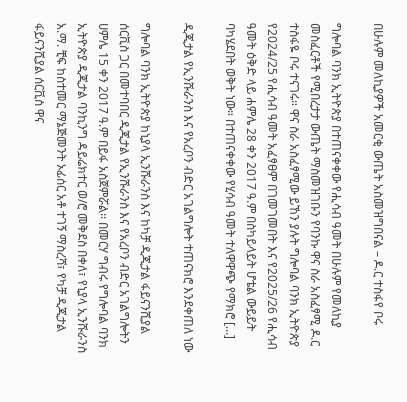በሁሉም መለኪያዎች አመርቂ ውጤት አስመዝግበናል – ዶ.ር ተስፋየ ቦሩ

ግሎባል ባንክ ኢትዮጵያ በተጠናቀቀው የሒሳብ ዓመት በሁሉም የመለኪያ መስፈርቶች የሚበረታታ ውጤት ማስመዝገቡን የባንኩ ዋና ስራ አስፈፃሚ ዶ.ር ተስፋዬ ቦሩ ተናገሩ። ዋና ስራ አስፈፃሚው ይኸን ያሉት ግሎባል ባንክ ኢትዮጵያ የ2024/25 የሒሳብ ዓመት አፈፃፀም በገመገመበት እና የ2025/26 የሒሳብ ዓመት ዕቅድ ላይ ሐምሌ 28 ቀን 2017 ዓ.ም በስካይላይት ሆቴል ውይይት ባካሄደበት ወቅት ነው። በተጠናቀቀው የሂሳብ ዓመት ተለዋዋጭ የማክሮ […]

ዲጂታል የኢንሹራንስ እና የአረቦን ብድር አገልግሎት ተጠናክሮ እንደቀጠለ ነው

ግሎባል ባንክ ኢትዮጵያ ከኒያላ ኢንሹራንስ እና ከካቻ ዲጂታል ፋይናንሺያል ሰርቪስ ጋር በመተባበር ዲጂታል የኢንሹራንስ እና የአረቦን ብድር አገልግሎትን ሀምሌ 15 ቀን 2017 ዓ.ም በይፋ አስጀምሯል፡፡ በመርሃ ግብሩ የግሎባል ባንክ ኢትዮጵያ ዲጂታል ባንኪንግ ዳይሬክተር ወ/ሮ መቅደስ በቀለ፣ የኒያላ ኢንሹራንስ አ.ማ. ቺፍ ከስተመር ማኔጅመንት ኦፊሰር አቶ ተገኝ ማስረሻ፣ የካቻ ዲጂታል ፋይናንሺያል ሰርቪስ ዋና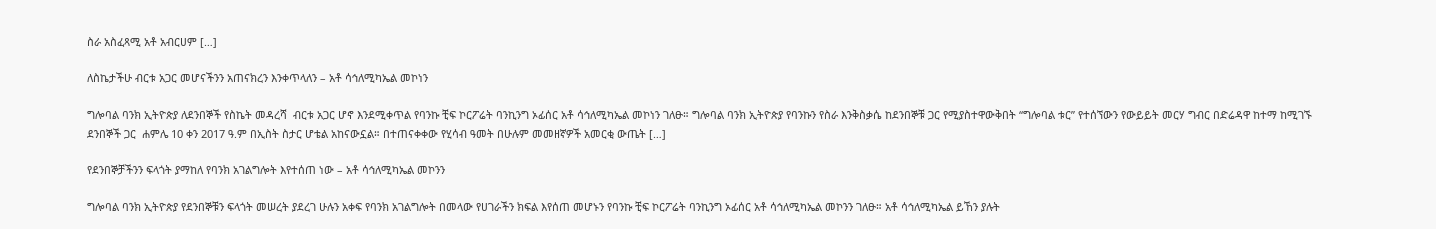ስራ አስፈጻሚ አቶ አብርሀም […]

ለስኬታችሁ ብርቱ አጋር መሆናችንን አጠናክረን እንቀጥላለን – አቶ ሳኅለሚካኤል መኮነን

ግሎባል ባንክ ኢትዮጵያ ለደንበኞች የስኬት መዳረሻ  ብርቱ አጋር ሆኖ እንደሚቀጥል የባንኩ ቺፍ ኮርፖሬት ባንኪንግ ኦፊሰር አቶ ሳኅለሚካኤል መኮነን ገለፁ። ግሎባል ባንክ ኢትዮጵያ የባንኩን የስራ እንቅስቃሴ ከደንበኞቹ ጋር የሚያስተዋውቅበት “ግሎባል ቱር” የተሰኘውን የውይይት መርሃ ግብር በድሬዳዋ ከተማ ከሚገኙ ደንበኞች ጋር  ሐምሌ 10 ቀን 2017 ዓ.ም በኢስት ስታር ሆቴል አከናውኗል። በተጠናቀቀው የሂሳብ ዓመት በሁሉም መመዘኛዎች አመርቂ ውጤት […]

የደንበኞቻችንን ፍላጎት ያማከለ የባንክ አገልግሎት እየተሰጠ ነው – አቶ ሳኅለሚካኤል መኮንን

ግሎባል ባንክ ኢትዮጵያ የደንበኞቹን ፍላጎት መሠረት ያደረገ ሁሉን አቀፍ የባንክ አገልግሎት በመላው የሀገራችን ክፍል እየሰጠ መሆኑን የባንኩ ቺፍ ኮርፖሬት ባንኪንግ ኦፊሰር አቶ ሳኅለሚካኤል መኮንን ገለፁ። አቶ ሳኅለሚካኤል ይኸን ያሉት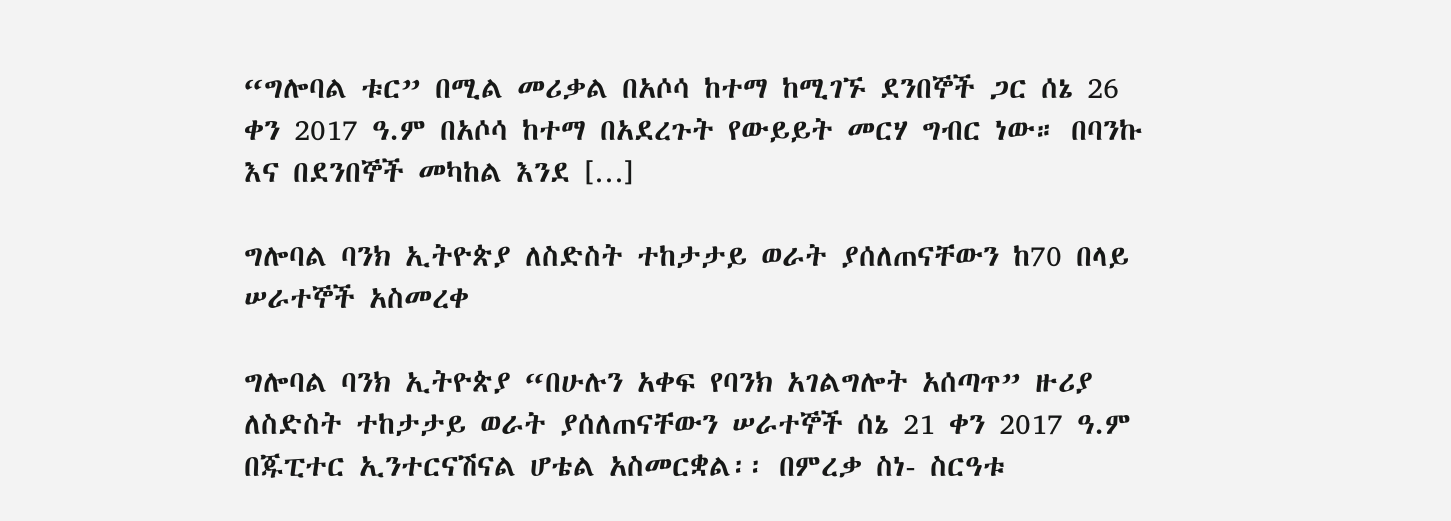“ግሎባል ቱር” በሚል መሪቃል በአሶሳ ከተማ ከሚገኙ ደንበኞች ጋር ሰኔ 26 ቀን 2017 ዓ.ም በአሶሳ ከተማ በአደረጉት የውይይት መርሃ ግብር ነው። በባንኩ እና በደንበኞች መካከል እንደ […]

ግሎባል ባንክ ኢትዮጵያ ለስድስት ተከታታይ ወራት ያሰለጠናቸውን ከ70 በላይ ሠራተኞች አስመረቀ

ግሎባል ባንክ ኢትዮጵያ “በሁሉን አቀፍ የባንክ አገልግሎት አሰጣጥ” ዙሪያ ለስድስት ተከታታይ ወራት ያሰለጠናቸውን ሠራተኞች ሰኔ 21 ቀን 2017 ዓ.ም በጁፒተር ኢንተርናሽናል ሆቴል አስመርቋል፡፡ በምረቃ ስነ- ስርዓቱ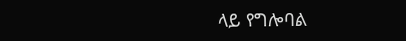ላይ የግሎባል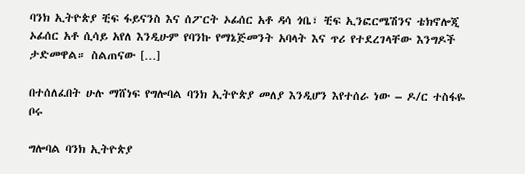ባንክ ኢትዮጵያ ቺፍ ፋይናንስ እና ሰፖርት ኦፊሰር አቶ ዳሳ ጎቤ፣ ቺፍ ኢንፎርሜሽንና ቴክኖሎጂ ኦፊሰር አቶ ሲሳይ አየለ እንዲሁም የባንኩ የማኔጅመንት አባላት እና ጥሪ የተደረገላቸው እንግዶች ታድመዋል። ስልጠናው […]

በተሰለፈበት ሁሉ ማሸነፍ የግሎባል ባንክ ኢትዮጵያ መለያ እንዲሆን እየተሰራ ነው – ዶ/ር ተስፋዬ ቦሩ

ግሎባል ባንክ ኢትዮጵያ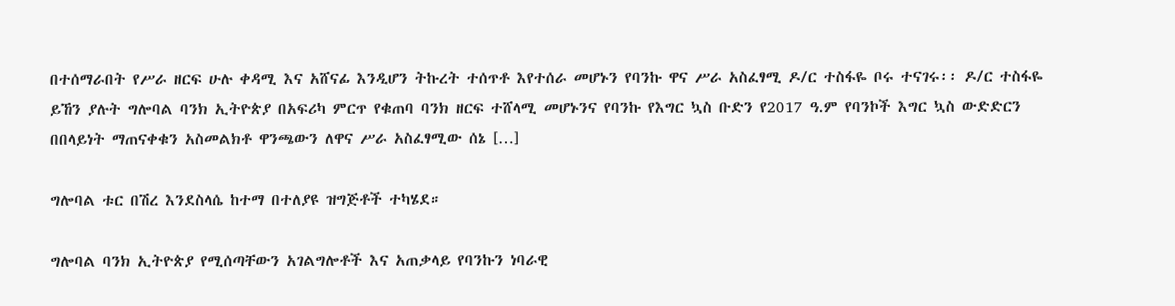በተሰማራበት የሥራ ዘርፍ ሁሉ ቀዳሚ እና አሸናፊ እንዲሆን ትኩረት ተሰጥቶ እየተሰራ መሆኑን የባንኩ ዋና ሥራ አስፈፃሚ ዶ/ር ተስፋዬ ቦሩ ተናገሩ፡፡ ዶ/ር ተስፋዬ ይኸን ያሉት ግሎባል ባንክ ኢትዮጵያ በአፍሪካ ምርጥ የቁጠባ ባንክ ዘርፍ ተሸላሚ መሆኑንና የባንኩ የእግር ኳስ ቡድን የ2017 ዓ.ም የባንኮች እግር ኳስ ውድድርን በበላይነት ማጠናቀቁን አስመልክቶ ዋንጫውን ለዋና ሥራ አስፈፃሚው ሰኔ […]

ግሎባል ቱር በሽረ እንደስላሴ ከተማ በተለያዩ ዝግጅቶች ተካሄደ።

ግሎባል ባንክ ኢትዮጵያ የሚሰጣቸውን አገልግሎቶች እና አጠቃላይ የባንኩን ነባራዊ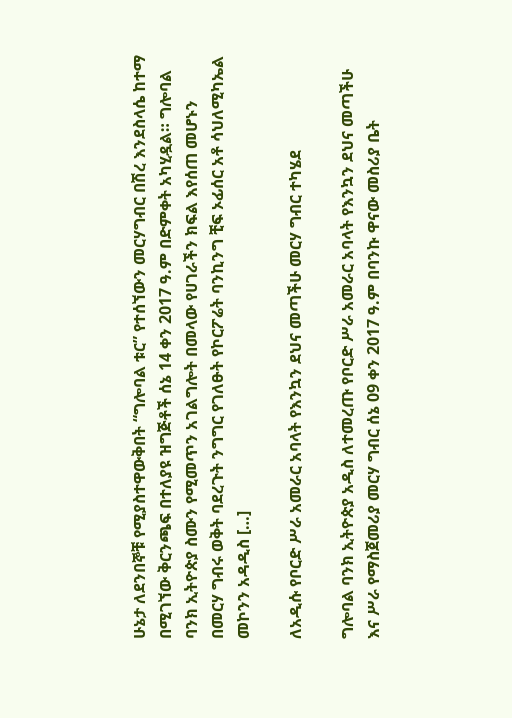ሁኔታ ለደንበኞቹ የሚያስተዋውቅበት “ግሎባል ቱር” የተሰኘውን መርሃግብር በሽረ እንደስላሴ ከተማ በሚገኘው ቅርንጫፍ በተለያዩ ዝግጅቶች ሰኔ 14 ቀን 2017 ዓ.ም በድምቀት አካሂዷል። ግሎባል ባንክ ኢትዮጵያ ስሙን የሚመጥን አገልግሎት በመላው የሀገራችን ክፍል እየሰጠ መሆኑን በመርሃ ግብሩ ወቅት ባደረጉት ንግግር የገለፁት የኮርፖሬት ባንኪንግ ቺፍ ኦፊሰር አቶ ሳህለሚካኤል መኮንን አዳዲስ […]

ለአዲሱ የቦርድ ሥራ አመራር አባላት የእንኳን ደህና መጣችሁ መርሃ ግብር ተካሄደ

ግሎባል ባንክ ኢትዮጵያ አዲስ ለተመረጡ የቦርድ ሥራ አመራር አባላት የእንኳን ደህና መጣችሁ እና ሥራ የማስጀመሪያ መርሃ ግብር ሰኔ 09 ቀን 2017 ዓ.ም በባንኩ ዋናው መስሪያ ቤት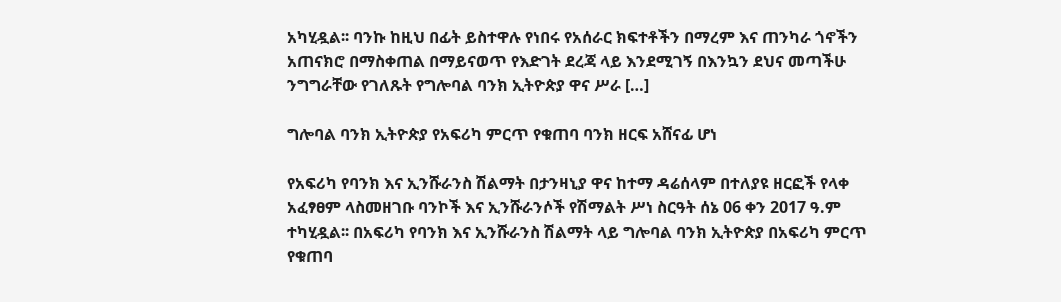አካሂዷል፡፡ ባንኩ ከዚህ በፊት ይስተዋሉ የነበሩ የአሰራር ክፍተቶችን በማረም እና ጠንካራ ጎኖችን አጠናክሮ በማስቀጠል በማይናወጥ የእድገት ደረጃ ላይ እንደሚገኝ በእንኳን ደህና መጣችሁ ንግግራቸው የገለጹት የግሎባል ባንክ ኢትዮጵያ ዋና ሥራ […]

ግሎባል ባንክ ኢትዮጵያ የአፍሪካ ምርጥ የቁጠባ ባንክ ዘርፍ አሸናፊ ሆነ

የአፍሪካ የባንክ እና ኢንሹራንስ ሽልማት በታንዛኒያ ዋና ከተማ ዳሬሰላም በተለያዩ ዘርፎች የላቀ አፈፃፀም ላስመዘገቡ ባንኮች እና ኢንሹራንሶች የሽማልት ሥነ ስርዓት ሰኔ 06 ቀን 2017 ዓ.ም ተካሂዷል፡፡ በአፍሪካ የባንክ እና ኢንሹራንስ ሽልማት ላይ ግሎባል ባንክ ኢትዮጵያ በአፍሪካ ምርጥ የቁጠባ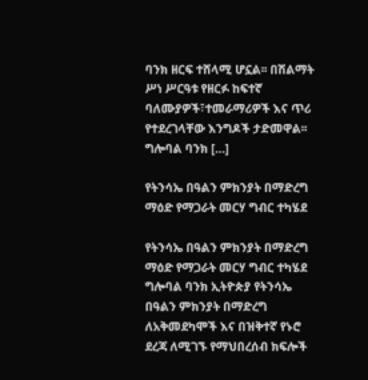ባንክ ዘርፍ ተሸላሚ ሆኗል፡፡ በሽልማት ሥነ ሥርዓቱ የዘርፉ ከፍተኛ ባለሙያዎች፣ተመራማሪዎች እና ጥሪ የተደረገላቸው እንግዶች ታድመዋል፡፡ ግሎባል ባንክ […]

የትንሳኤ በዓልን ምክንያት በማድረግ ማዕድ የማጋራት መርሃ ግብር ተካሄደ

የትንሳኤ በዓልን ምክንያት በማድረግ ማዕድ የማጋራት መርሃ ግብር ተካሄደ ግሎባል ባንክ ኢትዮጵያ የትንሳኤ በዓልን ምክንያት በማድረግ ለአቅመደካሞች እና በዝቅተኛ የኑሮ ደረጃ ለሚገኙ የማህበረሰብ ክፍሎች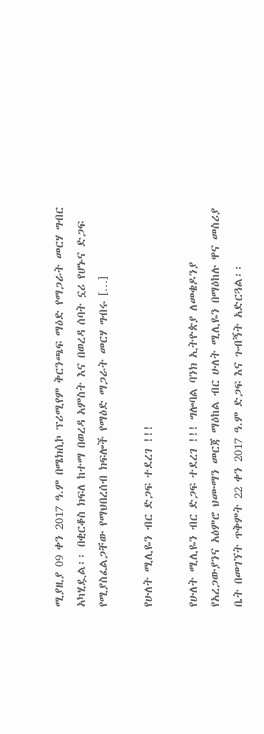ሚያዚያ 09 ቀን 2017 ዓ.ም በሜክሲኮ ፕሪሚየም ቅርንጫፍ ማዕድ የማጋራት መርሃ ግብር አካሂዷል፡፡ በቂርቆስ ክፍለ ከተማ በወረዳ አምስት እና በወረዳ ሰባት ኗሪ የሆኑና ድጋፍ የሚያስፈልጋቸው የማህበረሰብ ክፍሎች የማዕድ ማጋራት መርሃ ግብሩ […]

የሁለት ሚሊዬን ብር ድጋፍ ተደረገ !!!

የሁለት ሚሊዬን ብር ድጋፍ ተደረገ !!! ግሎባል ባንክ ኢትዮጵያ ለመቄዶንያ የአረጋውያንና አዕምሮ ህሙማን መርጃ ማዕከል ብር ሁለት ሚሊዬን በማዕከሉ ዋና መስሪያ ቤት በመገኘት ጥቅምት 22 ቀን 2017 ዓ.ም ድጋፍ እና ጉብኝት አድርጓል፡፡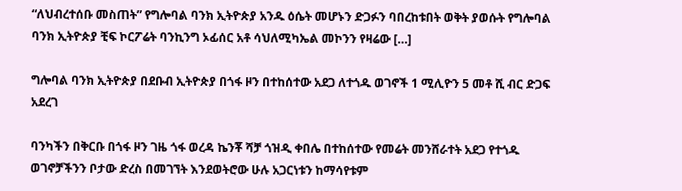“ለህብረተሰቡ መስጠት” የግሎባል ባንክ ኢትዮጵያ አንዱ ዕሴት መሆኑን ድጋፉን ባበረከቱበት ወቅት ያወሱት የግሎባል ባንክ ኢትዮጵያ ቺፍ ኮርፖሬት ባንኪንግ ኦፊሰር አቶ ሳህለሚካኤል መኮንን የዛሬው […]

ግሎባል ባንክ ኢትዮጵያ በደቡብ ኢትዮጵያ በጎፋ ዞን በተከሰተው አደጋ ለተጎዱ ወገኖች 1 ሚሊዮን 5 መቶ ሺ ብር ድጋፍ አደረገ

ባንካችን በቅርቡ በጎፋ ዞን ገዜ ጎፋ ወረዳ ኬንቾ ሻቻ ጎዝዲ ቀበሌ በተከሰተው የመሬት መንሸራተት አደጋ የተጎዱ ወገኖቻችንን ቦታው ድረስ በመገኘት እንደወትሮው ሁሉ አጋርነቱን ከማሳየቱም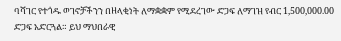ባሻገር የተጎዱ ወገኖቻችንን በዘላቂነት ለማቋቋም የሚደረገው ድጋፍ ለማገዝ የብር 1,500,000.00 ድጋፍ አድርጓል። ይህ ማህበራዊ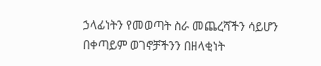ኃላፊነትን የመወጣት ስራ መጨረሻችን ሳይሆን በቀጣይም ወገኖቻችንን በዘላቂነት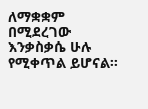ለማቋቋም በሚደረገው እንቃስቃሴ ሁሉ የሚቀጥል ይሆናል፡፡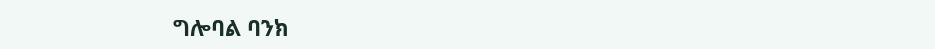ግሎባል ባንክ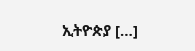ኢትዮጵያ […]